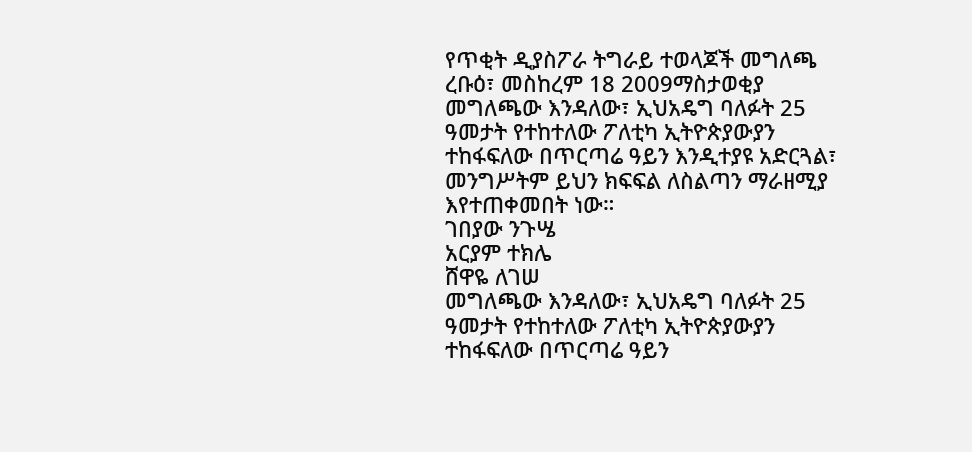የጥቂት ዲያስፖራ ትግራይ ተወላጆች መግለጫ
ረቡዕ፣ መስከረም 18 2009ማስታወቂያ
መግለጫው እንዳለው፣ ኢህአዴግ ባለፉት 25 ዓመታት የተከተለው ፖለቲካ ኢትዮጵያውያን ተከፋፍለው በጥርጣሬ ዓይን እንዲተያዩ አድርጓል፣ መንግሥትም ይህን ክፍፍል ለስልጣን ማራዘሚያ እየተጠቀመበት ነው።
ገበያው ንጉሤ
አርያም ተክሌ
ሸዋዬ ለገሠ
መግለጫው እንዳለው፣ ኢህአዴግ ባለፉት 25 ዓመታት የተከተለው ፖለቲካ ኢትዮጵያውያን ተከፋፍለው በጥርጣሬ ዓይን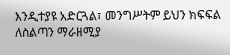እንዲተያዩ አድርጓል፣ መንግሥትም ይህን ክፍፍል ለስልጣን ማራዘሚያ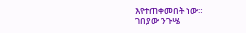እየተጠቀመበት ነው።
ገበያው ንጉሤ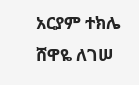አርያም ተክሌ
ሸዋዬ ለገሠ